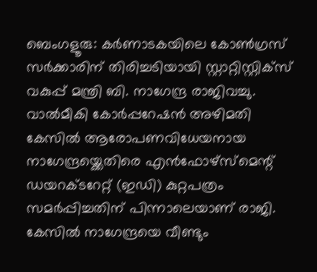ബെംഗളൂരു: കർണാടകയിലെ കോൺഗ്രസ് സർക്കാരിന് തിരിച്ചടിയായി സ്റ്റാറ്റിസ്റ്റിക്സ് വകുപ്പ് മന്ത്രി ബി. നാഗേന്ദ്ര രാജിവച്ചു. വാൽമീകി കോർപ്പറേഷൻ അഴിമതി കേസിൽ ആരോപണവിധേയനായ നാഗേന്ദ്രയ്ക്കെതിരെ എൻഫോഴ്സ്മെന്റ് ഡയറക്ടറേറ്റ് (ഇഡി) കുറ്റപത്രം സമർപ്പിച്ചതിന് പിന്നാലെയാണ് രാജി.
കേസിൽ നാഗേന്ദ്രയെ വീണ്ടും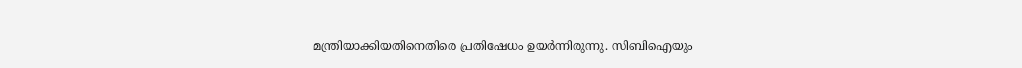മന്ത്രിയാക്കിയതിനെതിരെ പ്രതിഷേധം ഉയർന്നിരുന്നു. സിബിഐയും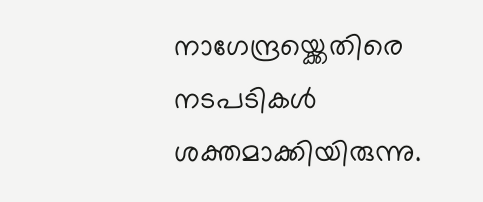നാഗേന്ദ്രയ്ക്കെതിരെ നടപടികൾ ശക്തമാക്കിയിരുന്നു.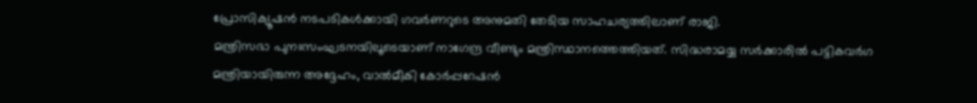പ്രോസിക്യൂഷൻ നടപടികൾക്കായി ഗവർണറുടെ അനുമതി തേടിയ സാഹചര്യത്തിലാണ് രാജി.
മന്ത്രിസഭാ പുനഃസംഘടനയിലൂടെയാണ് നാഗേന്ദ്ര വീണ്ടും മന്ത്രിസ്ഥാനത്തെത്തിയത്. സിദ്ധരാമയ്യ സർക്കാരിൽ പട്ടികവർഗ മന്ത്രിയായിരുന്ന അദ്ദേഹം, വാൽമീകി കോർപ്പറേഷൻ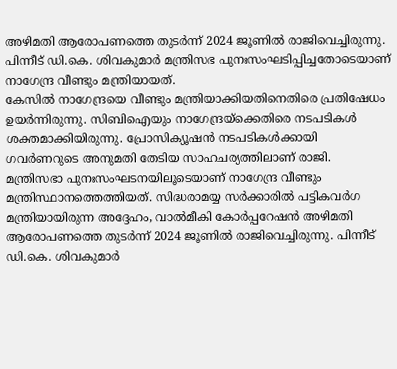അഴിമതി ആരോപണത്തെ തുടർന്ന് 2024 ജൂണിൽ രാജിവെച്ചിരുന്നു. പിന്നീട് ഡി.കെ. ശിവകുമാർ മന്ത്രിസഭ പുനഃസംഘടിപ്പിച്ചതോടെയാണ് നാഗേന്ദ്ര വീണ്ടും മന്ത്രിയായത്.
കേസിൽ നാഗേന്ദ്രയെ വീണ്ടും മന്ത്രിയാക്കിയതിനെതിരെ പ്രതിഷേധം ഉയർന്നിരുന്നു. സിബിഐയും നാഗേന്ദ്രയ്ക്കെതിരെ നടപടികൾ ശക്തമാക്കിയിരുന്നു. പ്രോസിക്യൂഷൻ നടപടികൾക്കായി ഗവർണറുടെ അനുമതി തേടിയ സാഹചര്യത്തിലാണ് രാജി.
മന്ത്രിസഭാ പുനഃസംഘടനയിലൂടെയാണ് നാഗേന്ദ്ര വീണ്ടും മന്ത്രിസ്ഥാനത്തെത്തിയത്. സിദ്ധരാമയ്യ സർക്കാരിൽ പട്ടികവർഗ മന്ത്രിയായിരുന്ന അദ്ദേഹം, വാൽമീകി കോർപ്പറേഷൻ അഴിമതി ആരോപണത്തെ തുടർന്ന് 2024 ജൂണിൽ രാജിവെച്ചിരുന്നു. പിന്നീട് ഡി.കെ. ശിവകുമാർ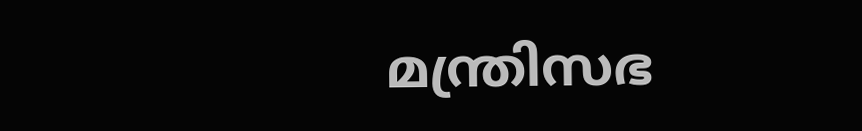മന്ത്രിസഭ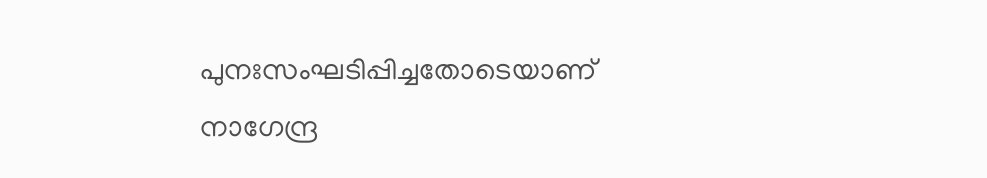പുനഃസംഘടിപ്പിച്ചതോടെയാണ് നാഗേന്ദ്ര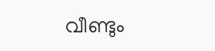വീണ്ടും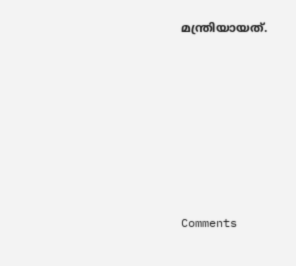മന്ത്രിയായത്.







Comments